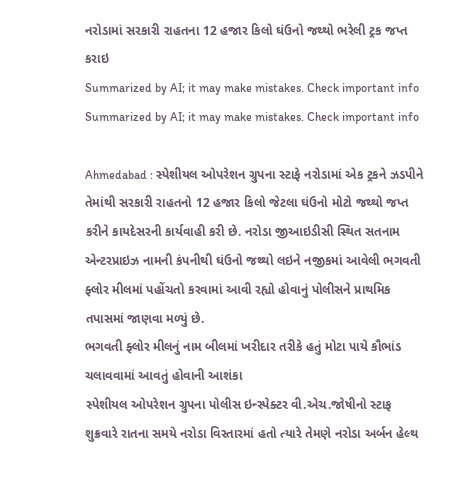નરોડામાં સરકારી રાહતના 12 હજાર કિલો ઘંઉનો જથ્થો ભરેલી ટ્રક જપ્ત કરાઇ
Summarized by AI; it may make mistakes. Check important info
Summarized by AI; it may make mistakes. Check important info

Ahmedabad : સ્પેશીયલ ઓપરેશન ગ્રુપના સ્ટાફે નરોડામાં એક ટ્રકને ઝડપીને તેમાંથી સરકારી રાહતનો 12 હજાર કિલો જેટલા ઘંઉનો મોટો જથ્થો જપ્ત કરીને કાયદેસરની કાર્યવાહી કરી છે. નરોડા જીઆઇડીસી સ્થિત સતનામ એન્ટરપ્રાઇઝ નામની કંપનીથી ઘંઉનો જથ્થો લઇને નજીકમાં આવેલી ભગવતી ફ્લોર મીલમાં પહોંચતો કરવામાં આવી રહ્યો હોવાનું પોલીસને પ્રાથમિક તપાસમાં જાણવા મળ્યું છે.
ભગવતી ફ્લોર મીલનું નામ બીલમાં ખરીદાર તરીકે હતું મોટા પાયે કૌભાંડ ચલાવવામાં આવતું હોવાની આશંકા
સ્પેશીયલ ઓપરેશન ગ્રુપના પોલીસ ઇન્સ્પેક્ટર વી.એચ.જોષીનો સ્ટાફ શુક્રવારે રાતના સમયે નરોડા વિસ્તારમાં હતો ત્યારે તેમણે નરોડા અર્બન હેલ્થ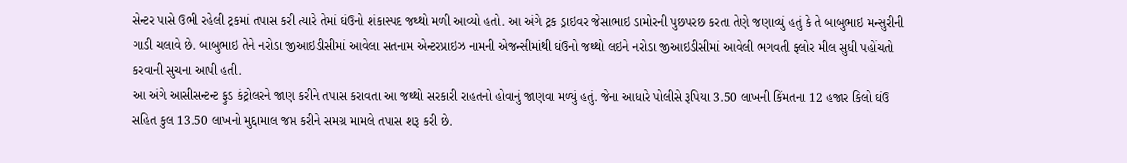સેન્ટર પાસે ઉભી રહેલી ટ્રકમાં તપાસ કરી ત્યારે તેમાં ઘંઉનો શંકાસ્પદ જથ્થો મળી આવ્યો હતો. આ અંગે ટ્રક ડ્રાઇવર જેસાભાઇ ડામોરની પુછપરછ કરતા તેણે જણાવ્યું હતું કે તે બાબુભાઇ મન્સુરીની ગાડી ચલાવે છે. બાબુભાઇ તેને નરોડા જીઆઇડીસીમાં આવેલા સતનામ એન્ટરપ્રાઇઝ નામની એજન્સીમાંથી ઘંઉનો જથ્થો લઇને નરોડા જીઆઇડીસીમાં આવેલી ભગવતી ફ્લોર મીલ સુધી પહોંચતો કરવાની સુચના આપી હતી.
આ અંગે આસીસન્ટન્ટ ફુડ કંટ્રોલરને જાણ કરીને તપાસ કરાવતા આ જથ્થો સરકારી રાહતનો હોવાનું જાણવા મળ્યું હતું. જેના આધારે પોલીસે રૂપિયા 3.50 લાખની કિંમતના 12 હજાર કિલો ઘંઉ સહિત કુલ 13.50 લાખનો મુદ્દામાલ જપ્ત કરીને સમગ્ર મામલે તપાસ શરૂ કરી છે.